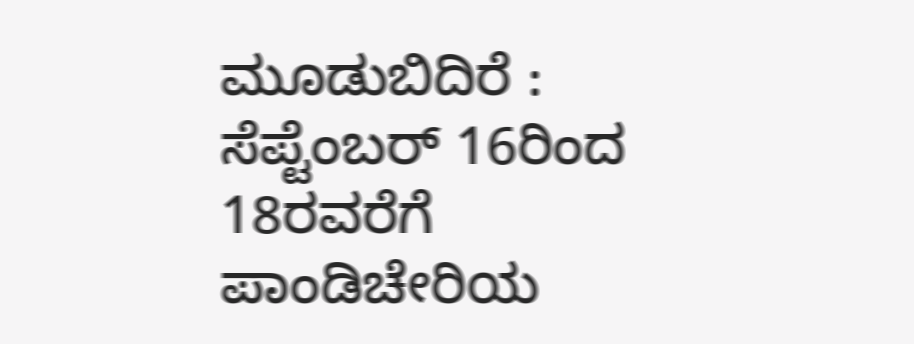ಮೂಡುಬಿದಿರೆ : ಸೆಪ್ಟೆಂಬರ್ 16ರಿಂದ 18ರವರೆಗೆ ಪಾಂಡಿಚೇರಿಯ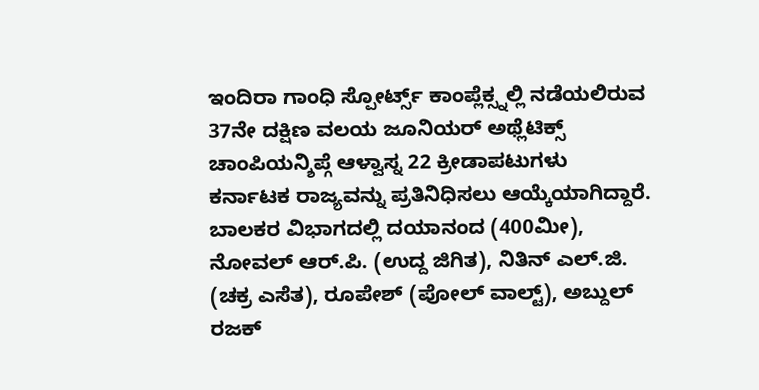ಇಂದಿರಾ ಗಾಂಧಿ ಸ್ಪೋರ್ಟ್ಸ್ ಕಾಂಪ್ಲೆಕ್ಸ್ನಲ್ಲಿ ನಡೆಯಲಿರುವ 37ನೇ ದಕ್ಷಿಣ ವಲಯ ಜೂನಿಯರ್ ಅಥ್ಲೆಟಿಕ್ಸ್ ಚಾಂಪಿಯನ್ಶಿಪ್ಗೆ ಆಳ್ವಾಸ್ನ 22 ಕ್ರೀಡಾಪಟುಗಳು ಕರ್ನಾಟಕ ರಾಜ್ಯವನ್ನು ಪ್ರತಿನಿಧಿಸಲು ಆಯ್ಕೆಯಾಗಿದ್ದಾರೆ.
ಬಾಲಕರ ವಿಭಾಗದಲ್ಲಿ ದಯಾನಂದ (400ಮೀ), ನೋವಲ್ ಆರ್.ಪಿ. (ಉದ್ದ ಜಿಗಿತ), ನಿತಿನ್ ಎಲ್.ಜಿ. (ಚಕ್ರ ಎಸೆತ), ರೂಪೇಶ್ (ಪೋಲ್ ವಾಲ್ಟ್), ಅಬ್ದುಲ್ ರಜಕ್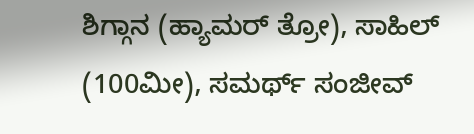ಶಿಗ್ಗಾನ (ಹ್ಯಾಮರ್ ತ್ರೋ), ಸಾಹಿಲ್ (100ಮೀ), ಸಮರ್ಥ್ ಸಂಜೀವ್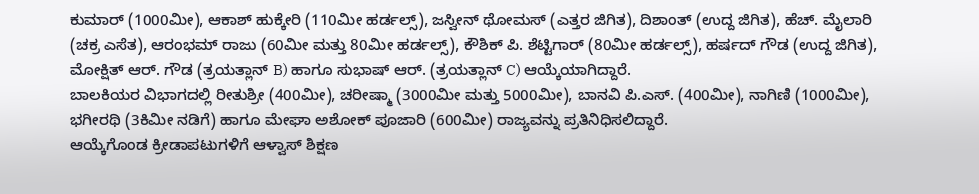ಕುಮಾರ್ (1000ಮೀ), ಆಕಾಶ್ ಹುಕ್ಕೇರಿ (110ಮೀ ಹರ್ಡಲ್ಸ್), ಜಸ್ವೀನ್ ಥೋಮಸ್ (ಎತ್ತರ ಜಿಗಿತ), ದಿಶಾಂತ್ (ಉದ್ದ ಜಿಗಿತ), ಹೆಚ್. ಮೈಲಾರಿ (ಚಕ್ರ ಎಸೆತ), ಆರಂಭಮ್ ರಾಜು (60ಮೀ ಮತ್ತು 80ಮೀ ಹರ್ಡಲ್ಸ್), ಕೌಶಿಕ್ ಪಿ. ಶೆಟ್ಟಿಗಾರ್ (80ಮೀ ಹರ್ಡಲ್ಸ್), ಹರ್ಷದ್ ಗೌಡ (ಉದ್ದ ಜಿಗಿತ), ಮೋಕ್ಷಿತ್ ಆರ್. ಗೌಡ (ತ್ರಯತ್ಲಾನ್ B) ಹಾಗೂ ಸುಭಾಷ್ ಆರ್. (ತ್ರಯತ್ಲಾನ್ C) ಆಯ್ಕೆಯಾಗಿದ್ದಾರೆ.
ಬಾಲಕಿಯರ ವಿಭಾಗದಲ್ಲಿ ರೀತುಶ್ರೀ (400ಮೀ), ಚರೀಷ್ಮಾ (3000ಮೀ ಮತ್ತು 5000ಮೀ), ಬಾನವಿ ಪಿ.ಎಸ್. (400ಮೀ), ನಾಗಿಣಿ (1000ಮೀ), ಭಗೀರಥಿ (3ಕಿಮೀ ನಡಿಗೆ) ಹಾಗೂ ಮೇಘಾ ಅಶೋಕ್ ಪೂಜಾರಿ (600ಮೀ) ರಾಜ್ಯವನ್ನು ಪ್ರತಿನಿಧಿಸಲಿದ್ದಾರೆ.
ಆಯ್ಕೆಗೊಂಡ ಕ್ರೀಡಾಪಟುಗಳಿಗೆ ಆಳ್ವಾಸ್ ಶಿಕ್ಷಣ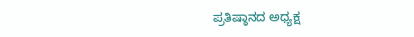ಪ್ರತಿಷ್ಠಾನದ ಅಧ್ಯಕ್ಷ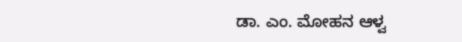ಡಾ. ಎಂ. ಮೋಹನ ಆಳ್ವ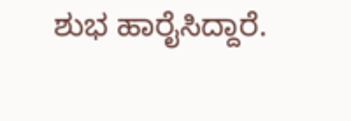ಶುಭ ಹಾರೈಸಿದ್ದಾರೆ.